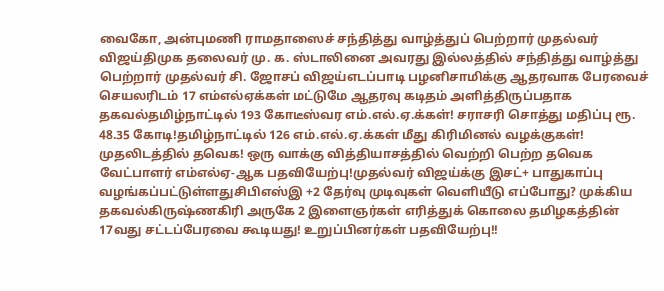வைகோ, அன்புமணி ராமதாஸைச் சந்தித்து வாழ்த்துப் பெற்றார் முதல்வர் விஜய்திமுக தலைவர் மு. க. ஸ்டாலினை அவரது இல்லத்தில் சந்தித்து வாழ்த்து பெற்றார் முதல்வர் சி. ஜோசப் விஜய்எடப்பாடி பழனிசாமிக்கு ஆதரவாக பேரவைச் செயலரிடம் 17 எம்எல்ஏக்கள் மட்டுமே ஆதரவு கடிதம் அளித்திருப்பதாக தகவல்தமிழ்நாட்டில் 193 கோடீஸ்வர எம்.எல்.ஏ.க்கள்! சராசரி சொத்து மதிப்பு ரூ. 48.35 கோடி!தமிழ்நாட்டில் 126 எம்.எல்.ஏ.க்கள் மீது கிரிமினல் வழக்குகள்! முதலிடத்தில் தவெக! ஒரு வாக்கு வித்தியாசத்தில் வெற்றி பெற்ற தவெக வேட்பாளர் எம்எல்ஏ-ஆக பதவியேற்பு!முதல்வர் விஜய்க்கு இசட்+ பாதுகாப்பு வழங்கப்பட்டுள்ளதுசிபிஎஸ்இ +2 தேர்வு முடிவுகள் வெளியீடு எப்போது? முக்கிய தகவல்கிருஷ்ணகிரி அருகே 2 இளைஞர்கள் எரித்துக் கொலை தமிழகத்தின் 17வது சட்டப்பேரவை கூடியது! உறுப்பினர்கள் பதவியேற்பு!!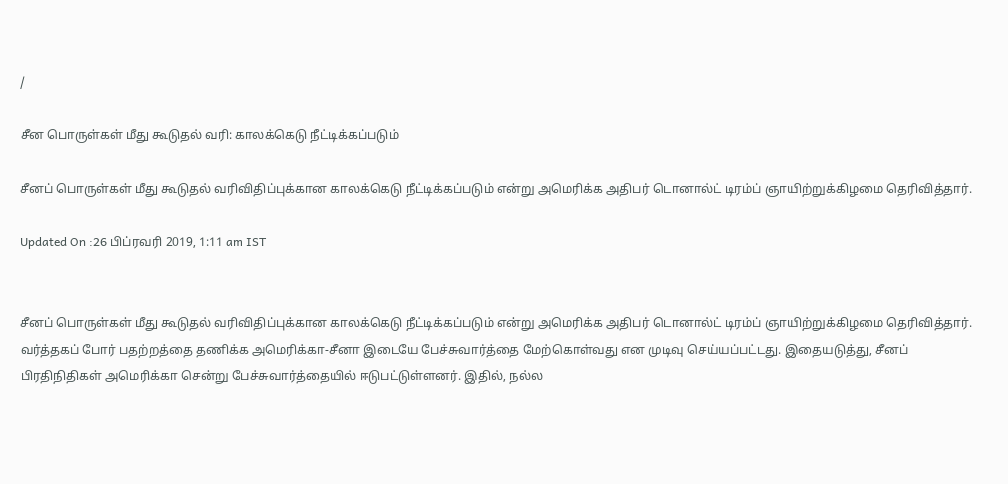/

சீன பொருள்கள் மீது கூடுதல் வரி: காலக்கெடு நீட்டிக்கப்படும்

சீனப் பொருள்கள் மீது கூடுதல் வரிவிதிப்புக்கான காலக்கெடு நீட்டிக்கப்படும் என்று அமெரிக்க அதிபர் டொனால்ட் டிரம்ப் ஞாயிற்றுக்கிழமை தெரிவித்தார்.

Updated On :26 பிப்ரவரி 2019, 1:11 am IST


சீனப் பொருள்கள் மீது கூடுதல் வரிவிதிப்புக்கான காலக்கெடு நீட்டிக்கப்படும் என்று அமெரிக்க அதிபர் டொனால்ட் டிரம்ப் ஞாயிற்றுக்கிழமை தெரிவித்தார்.
வர்த்தகப் போர் பதற்றத்தை தணிக்க அமெரிக்கா-சீனா இடையே பேச்சுவார்த்தை மேற்கொள்வது என முடிவு செய்யப்பட்டது. இதையடுத்து, சீனப் பிரதிநிதிகள் அமெரிக்கா சென்று பேச்சுவார்த்தையில் ஈடுபட்டுள்ளனர். இதில், நல்ல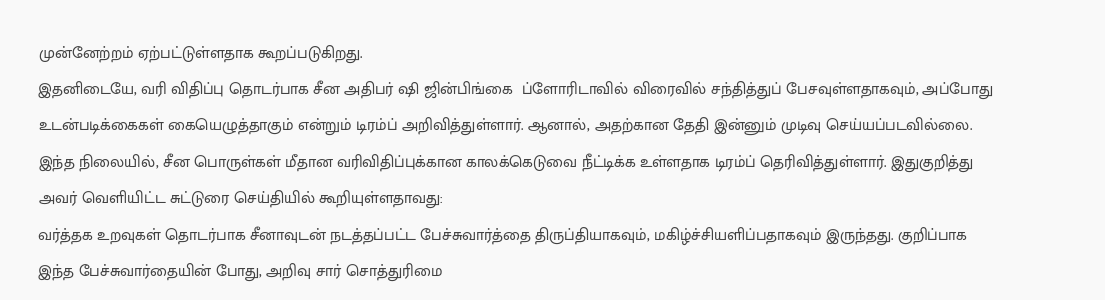முன்னேற்றம் ஏற்பட்டுள்ளதாக கூறப்படுகிறது.
இதனிடையே, வரி விதிப்பு தொடர்பாக சீன அதிபர் ஷி ஜின்பிங்கை  ப்ளோரிடாவில் விரைவில் சந்தித்துப் பேசவுள்ளதாகவும், அப்போது உடன்படிக்கைகள் கையெழுத்தாகும் என்றும் டிரம்ப் அறிவித்துள்ளார். ஆனால், அதற்கான தேதி இன்னும் முடிவு செய்யப்படவில்லை.
இந்த நிலையில், சீன பொருள்கள் மீதான வரிவிதிப்புக்கான காலக்கெடுவை நீட்டிக்க உள்ளதாக டிரம்ப் தெரிவித்துள்ளார். இதுகுறித்து அவர் வெளியிட்ட சுட்டுரை செய்தியில் கூறியுள்ளதாவது:
வர்த்தக உறவுகள் தொடர்பாக சீனாவுடன் நடத்தப்பட்ட பேச்சுவார்த்தை திருப்தியாகவும், மகிழ்ச்சியளிப்பதாகவும் இருந்தது. குறிப்பாக இந்த பேச்சுவார்தையின் போது, அறிவு சார் சொத்துரிமை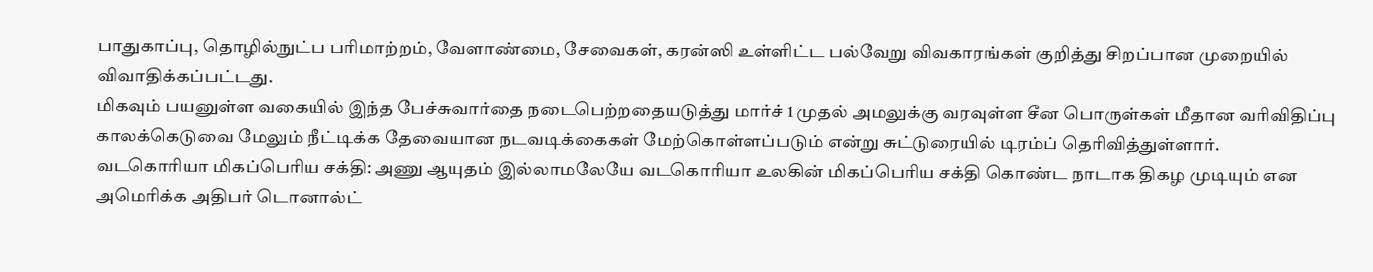பாதுகாப்பு, தொழில்நுட்ப பரிமாற்றம், வேளாண்மை, சேவைகள், கரன்ஸி உள்ளிட்ட பல்வேறு விவகாரங்கள் குறித்து சிறப்பான முறையில் விவாதிக்கப்பட்டது.
மிகவும் பயனுள்ள வகையில் இந்த பேச்சுவார்தை நடைபெற்றதையடுத்து மார்ச் 1 முதல் அமலுக்கு வரவுள்ள சீன பொருள்கள் மீதான வரிவிதிப்பு காலக்கெடுவை மேலும் நீட்டிக்க தேவையான நடவடிக்கைகள் மேற்கொள்ளப்படும் என்று சுட்டுரையில் டிரம்ப் தெரிவித்துள்ளார்.
வடகொரியா மிகப்பெரிய சக்தி: அணு ஆயுதம் இல்லாமலேயே வடகொரியா உலகின் மிகப்பெரிய சக்தி கொண்ட நாடாக திகழ முடியும் என அமெரிக்க அதிபர் டொனால்ட்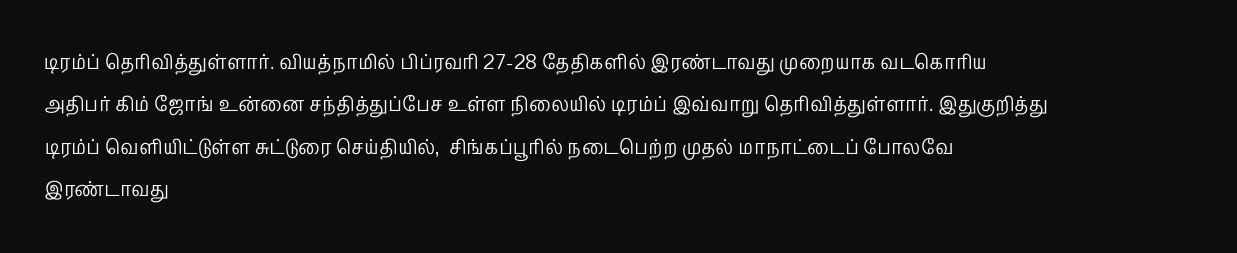டிரம்ப் தெரிவித்துள்ளார். வியத்நாமில் பிப்ரவரி 27-28 தேதிகளில் இரண்டாவது முறையாக வடகொரிய அதிபர் கிம் ஜோங் உன்னை சந்தித்துப்பேச உள்ள நிலையில் டிரம்ப் இவ்வாறு தெரிவித்துள்ளார். இதுகுறித்து டிரம்ப் வெளியிட்டுள்ள சுட்டுரை செய்தியில்,  சிங்கப்பூரில் நடைபெற்ற முதல் மாநாட்டைப் போலவே இரண்டாவது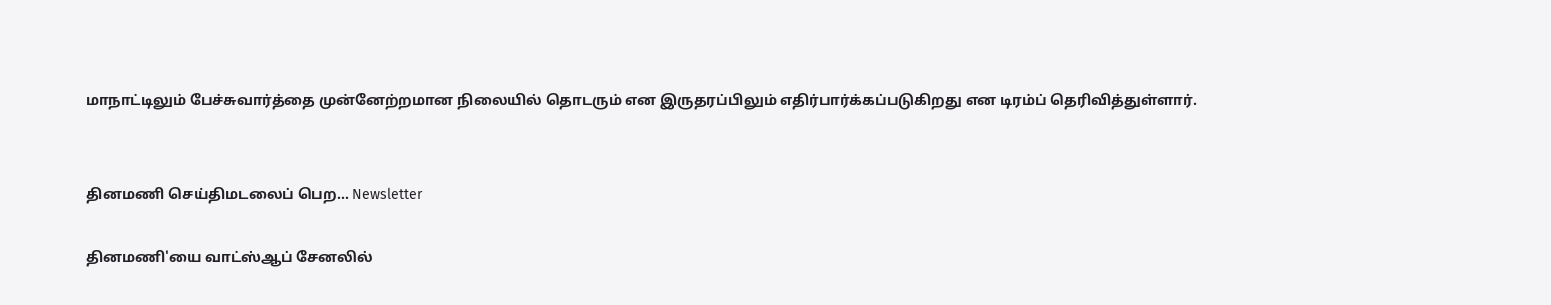மாநாட்டிலும் பேச்சுவார்த்தை முன்னேற்றமான நிலையில் தொடரும் என இருதரப்பிலும் எதிர்பார்க்கப்படுகிறது என டிரம்ப் தெரிவித்துள்ளார்.


தினமணி செய்திமடலைப் பெற... Newsletter

தினமணி'யை வாட்ஸ்ஆப் சேனலில்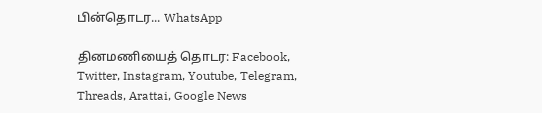பின்தொடர... WhatsApp

தினமணியைத் தொடர: Facebook, Twitter, Instagram, Youtube, Telegram, Threads, Arattai, Google News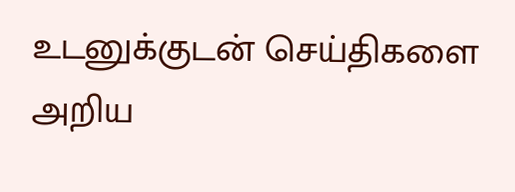உடனுக்குடன் செய்திகளை அறிய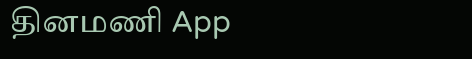தினமணி App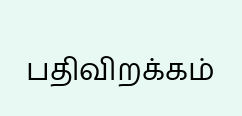பதிவிறக்கம்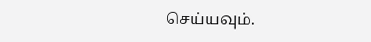செய்யவும்.